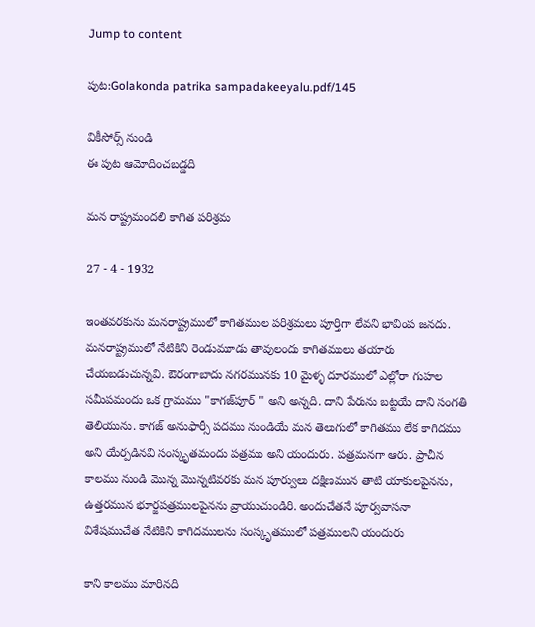Jump to content

పుట:Golakonda patrika sampadakeeyalu.pdf/145

వికీసోర్స్ నుండి
ఈ పుట ఆమోదించబడ్డది

మన రాష్ట్రమందలి కాగిత పరిశ్రమ

27 - 4 - 1932

ఇంతవరకును మనరాష్ట్రములో కాగితముల పరిశ్రమలు పూర్తిగా లేవని భావింప జనదు. మనరాష్ట్రములో నేటికిని రెండుమూడు తావులందు కాగితములు తయారు చేయబడుచున్నవి. ఔరంగాబాదు నగరమునకు 10 మైళ్ళ దూరములో ఎల్లోరా గుహల సమీపమందు ఒక గ్రామము "కాగజ్‌పూర్ " అని అన్నది. దాని పేరును బట్టయే దాని సంగతి తెలియును. కాగజ్ అనుఫార్సీ పదము నుండియే మన తెలుగులో కాగితము లేక కాగిదము అని యేర్పడినవి సంస్కృతమందు పత్రము అని యందురు. పత్రమనగా ఆరు. ప్రాచీన కాలము నుండి మొన్న మొన్నటివరకు మన పూర్వులు దక్షిణమున తాటి యాకులపైనను, ఉత్తరమున భూర్జపత్రములపైనను వ్రాయుచుండిరి. అందుచేతనే పూర్వవాసనా విశేషముచేత నేటికిని కాగిదములను సంస్కృతములో పత్రములని యందురు

కాని కాలము మారినది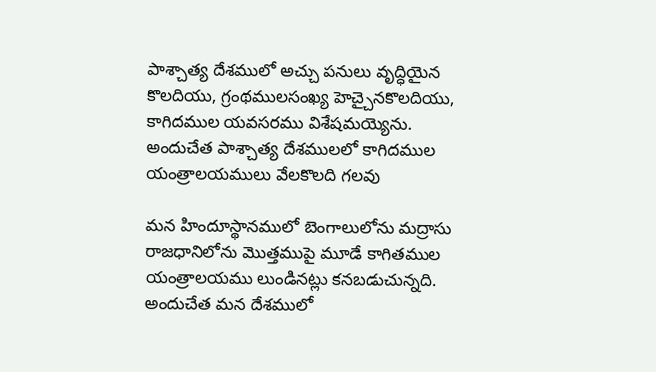పాశ్చాత్య దేశములో అచ్చు పనులు వృద్ధియైన కొలదియు, గ్రంథములసంఖ్య హెచ్చైనకొలదియు, కాగిదముల యవసరము విశేషమయ్యెను. అందుచేత పాశ్చాత్య దేశములలో కాగిదముల యంత్రాలయములు వేలకొలది గలవు

మన హిందూస్థానములో బెంగాలులోను మద్రాసు రాజధానిలోను మొత్తముపై మూడే కాగితముల యంత్రాలయము లుండినట్లు కనబడుచున్నది. అందుచేత మన దేశములో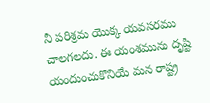నీ పరిశ్రమ యొక్క యవసరము చాలగలదు. ఈ యంశమును దృష్టి యందుంచుకొనియే మన రాష్ట్ర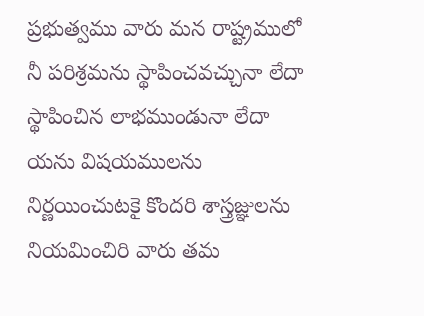ప్రభుత్వము వారు మన రాష్ట్రములో నీ పరిశ్రమను స్థాపించవచ్చునా లేదా స్థాపించిన లాభముండునా లేదా యను విషయములను నిర్ణయించుటకై కొందరి శాస్త్రజ్ఞులను నియమించిరి వారు తమ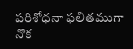పరిశోధనా ఫలితముగా నొక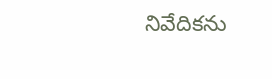నివేదికను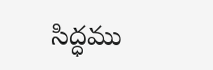సిద్ధము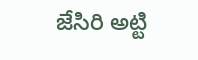జేసిరి అట్టి